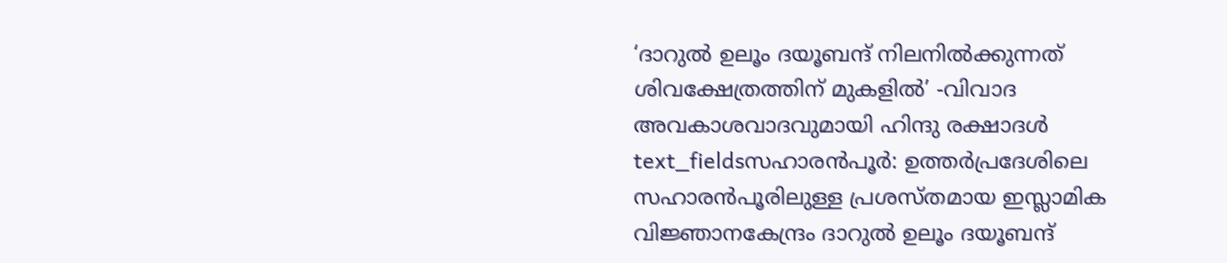‘ദാറുൽ ഉലൂം ദയൂബന്ദ് നിലനിൽക്കുന്നത് ശിവക്ഷേത്രത്തിന് മുകളിൽ’ -വിവാദ അവകാശവാദവുമായി ഹിന്ദു രക്ഷാദൾ
text_fieldsസഹാരൻപൂർ: ഉത്തർപ്രദേശിലെ സഹാരൻപൂരിലുള്ള പ്രശസ്തമായ ഇസ്ലാമിക വിജ്ഞാനകേന്ദ്രം ദാറുൽ ഉലൂം ദയൂബന്ദ്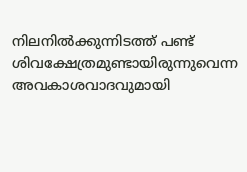നിലനിൽക്കുന്നിടത്ത് പണ്ട് ശിവക്ഷേത്രമുണ്ടായിരുന്നുവെന്ന അവകാശവാദവുമായി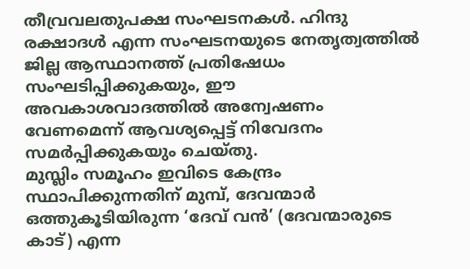തീവ്രവലതുപക്ഷ സംഘടനകൾ. ഹിന്ദു രക്ഷാദൾ എന്ന സംഘടനയുടെ നേതൃത്വത്തിൽ ജില്ല ആസ്ഥാനത്ത് പ്രതിഷേധം സംഘടിപ്പിക്കുകയും, ഈ അവകാശവാദത്തിൽ അന്വേഷണം വേണമെന്ന് ആവശ്യപ്പെട്ട് നിവേദനം സമർപ്പിക്കുകയും ചെയ്തു.
മുസ്ലിം സമൂഹം ഇവിടെ കേന്ദ്രം സ്ഥാപിക്കുന്നതിന് മുമ്പ്, ദേവന്മാർ ഒത്തുകൂടിയിരുന്ന ‘ദേവ് വൻ’ (ദേവന്മാരുടെ കാട്) എന്ന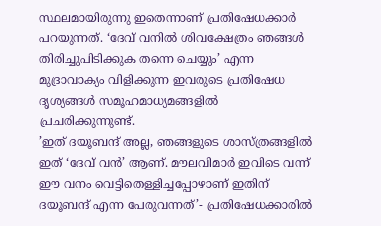സ്ഥലമായിരുന്നു ഇതെന്നാണ് പ്രതിഷേധക്കാർ പറയുന്നത്. ‘ദേവ് വനിൽ ശിവക്ഷേത്രം ഞങ്ങൾ തിരിച്ചുപിടിക്കുക തന്നെ ചെയ്യും’ എന്ന മുദ്രാവാക്യം വിളിക്കുന്ന ഇവരുടെ പ്രതിഷേധ ദൃശ്യങ്ങൾ സമൂഹമാധ്യമങ്ങളിൽ പ്രചരിക്കുന്നുണ്ട്.
’ഇത് ദയൂബന്ദ് അല്ല, ഞങ്ങളുടെ ശാസ്ത്രങ്ങളിൽ ഇത് ‘ദേവ് വൻ’ ആണ്. മൗലവിമാർ ഇവിടെ വന്ന് ഈ വനം വെട്ടിതെള്ളിച്ചപ്പോഴാണ് ഇതിന് ദയൂബന്ദ് എന്ന പേരുവന്നത്’- പ്രതിഷേധക്കാരിൽ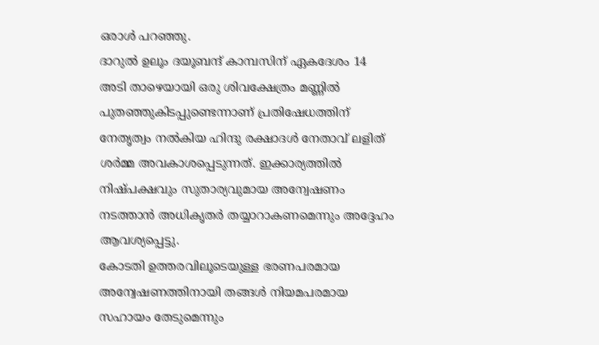ഒരാൾ പറഞ്ഞു.
ദാറുൽ ഉലൂം ദയൂബന്ദ് കാമ്പസിന് ഏകദേശം 14 അടി താഴെയായി ഒരു ശിവക്ഷേത്രം മണ്ണിൽ പുതഞ്ഞുകിടപ്പുണ്ടെന്നാണ് പ്രതിഷേധത്തിന് നേതൃത്വം നൽകിയ ഹിന്ദു രക്ഷാദൾ നേതാവ് ലളിത് ശർമ്മ അവകാശപ്പെടുന്നത്. ഇക്കാര്യത്തിൽ നിഷ്പക്ഷവും സുതാര്യവുമായ അന്വേഷണം നടത്താൻ അധികൃതർ തയ്യാറാകണമെന്നും അദ്ദേഹം ആവശ്യപ്പെട്ടു.
കോടതി ഉത്തരവിലൂടെയുള്ള ഭരണപരമായ അന്വേഷണത്തിനായി തങ്ങൾ നിയമപരമായ സഹായം തേടുമെന്നും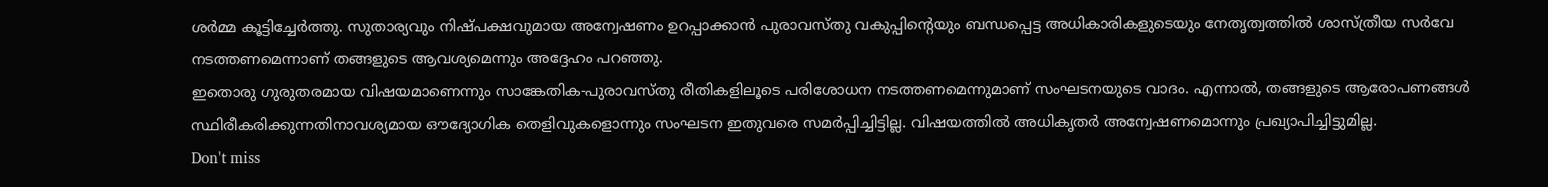ശർമ്മ കൂട്ടിച്ചേർത്തു. സുതാര്യവും നിഷ്പക്ഷവുമായ അന്വേഷണം ഉറപ്പാക്കാൻ പുരാവസ്തു വകുപ്പിന്റെയും ബന്ധപ്പെട്ട അധികാരികളുടെയും നേതൃത്വത്തിൽ ശാസ്ത്രീയ സർവേ നടത്തണമെന്നാണ് തങ്ങളുടെ ആവശ്യമെന്നും അദ്ദേഹം പറഞ്ഞു.
ഇതൊരു ഗുരുതരമായ വിഷയമാണെന്നും സാങ്കേതിക-പുരാവസ്തു രീതികളിലൂടെ പരിശോധന നടത്തണമെന്നുമാണ് സംഘടനയുടെ വാദം. എന്നാൽ, തങ്ങളുടെ ആരോപണങ്ങൾ സ്ഥിരീകരിക്കുന്നതിനാവശ്യമായ ഔദ്യോഗിക തെളിവുകളൊന്നും സംഘടന ഇതുവരെ സമർപ്പിച്ചിട്ടില്ല. വിഷയത്തിൽ അധികൃതർ അന്വേഷണമൊന്നും പ്രഖ്യാപിച്ചിട്ടുമില്ല.
Don't miss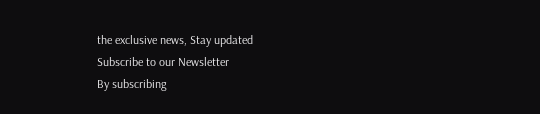the exclusive news, Stay updated
Subscribe to our Newsletter
By subscribing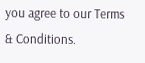you agree to our Terms & Conditions.